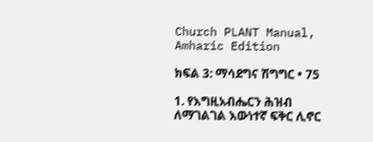Church PLANT Manual, Amharic Edition

ክፍል 3: ማሳደግና ሽግግር • 75

1. የእግዚአብሔርን ሕዝብ ለማገልገል እውነተኛ ፍቅር ሊኖር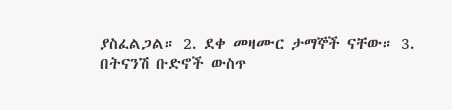ያስፈልጋል። 2. ደቀ መዛሙር ታማኞች ናቸው። 3. በትናንሽ ቡድኖች ውስጥ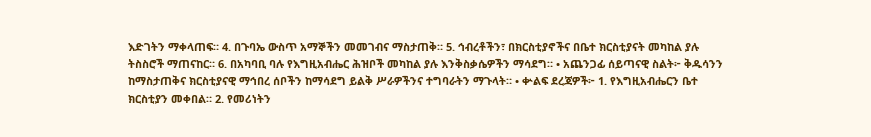እድገትን ማቀላጠፍ። 4. በጉባኤ ውስጥ አማኞችን መመገብና ማስታጠቅ። 5. ኅብረቶችን፣ በክርስቲያኖችና በቤተ ክርስቲያናት መካከል ያሉ ትስስሮች ማጠናከር። 6. በአካባቢ ባሉ የእግዚአብሔር ሕዝቦች መካከል ያሉ እንቅስቃሴዎችን ማሳደግ። • አጨንጋፊ ሰይጣናዊ ስልት፦ ቅዱሳንን ከማስታጠቅና ክርስቲያናዊ ማኅበረ ሰቦችን ከማሳደግ ይልቅ ሥራዎችንና ተግባራትን ማጉላት። • ቍልፍ ደረጃዎች፦ 1. የእግዚአብሔርን ቤተ ክርስቲያን መቀበል። 2. የመሪነትን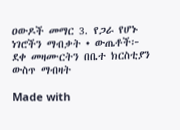ዐውዶች መማር 3. የጋራ የሆኑ ነገሮችን ማብቃት • ውጤቶች፦ ደቀ መዛሙርትን በቤተ ክርስቲያን ውስጥ ማብዛት

Made with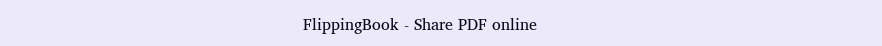FlippingBook - Share PDF online